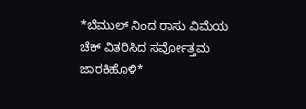*ಬೆಮುಲ್ ನಿಂದ ರಾಸು ವಿಮೆಯ ಚೆಕ್ ವಿತರಿಸಿದ ಸರ್ವೋತ್ತಮ ಜಾರಕಿಹೊಳಿ*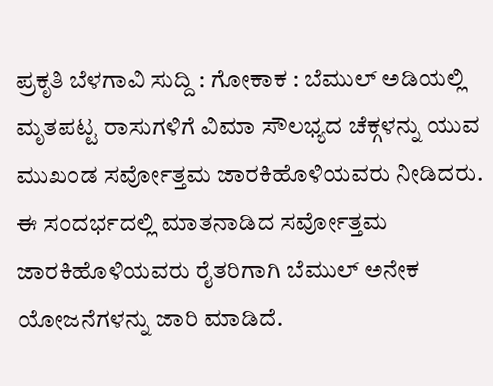ಪ್ರಕೃತಿ ಬೆಳಗಾವಿ ಸುದ್ದಿ : ಗೋಕಾಕ : ಬೆಮುಲ್ ಅಡಿಯಲ್ಲಿ ಮೃತಪಟ್ಟ ರಾಸುಗಳಿಗೆ ವಿಮಾ ಸೌಲಭ್ಯದ ಚೆಕ್ಗಳನ್ನು ಯುವ ಮುಖಂಡ ಸರ್ವೋತ್ತಮ ಜಾರಕಿಹೊಳಿಯವರು ನೀಡಿದರು.
ಈ ಸಂದರ್ಭದಲ್ಲಿ ಮಾತನಾಡಿದ ಸರ್ವೋತ್ತಮ ಜಾರಕಿಹೊಳಿಯವರು ರೈತರಿಗಾಗಿ ಬೆಮುಲ್ ಅನೇಕ ಯೋಜನೆಗಳನ್ನು ಜಾರಿ ಮಾಡಿದೆ.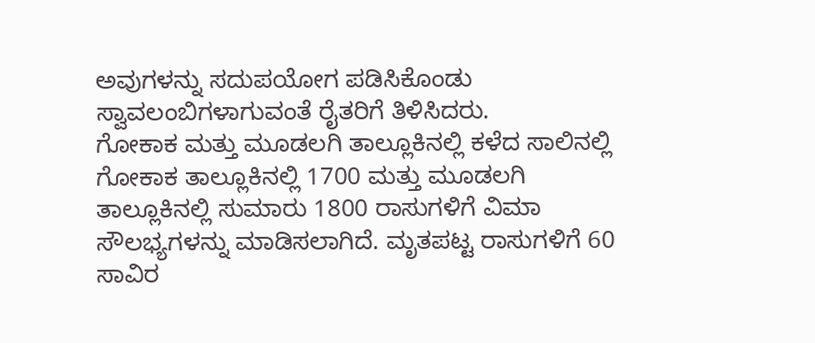ಅವುಗಳನ್ನು ಸದುಪಯೋಗ ಪಡಿಸಿಕೊಂಡು ಸ್ವಾವಲಂಬಿಗಳಾಗುವಂತೆ ರೈತರಿಗೆ ತಿಳಿಸಿದರು.
ಗೋಕಾಕ ಮತ್ತು ಮೂಡಲಗಿ ತಾಲ್ಲೂಕಿನಲ್ಲಿ ಕಳೆದ ಸಾಲಿನಲ್ಲಿ ಗೋಕಾಕ ತಾಲ್ಲೂಕಿನಲ್ಲಿ 1700 ಮತ್ತು ಮೂಡಲಗಿ ತಾಲ್ಲೂಕಿನಲ್ಲಿ ಸುಮಾರು 1800 ರಾಸುಗಳಿಗೆ ವಿಮಾ ಸೌಲಭ್ಯಗಳನ್ನು ಮಾಡಿಸಲಾಗಿದೆ. ಮೃತಪಟ್ಟ ರಾಸುಗಳಿಗೆ 60 ಸಾವಿರ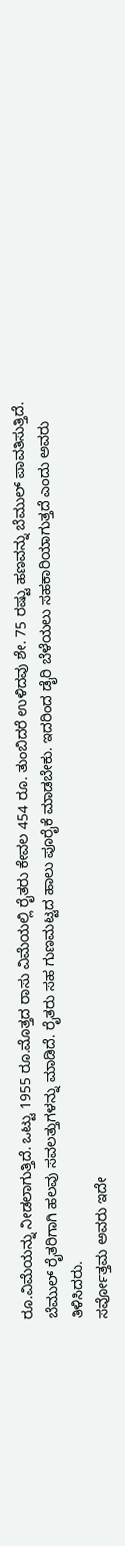ರೂ.ವಿಮೆಯನ್ನು ನೀಡಲಾಗುತ್ತಿದೆ. ಒಟ್ಟು 1955 ರೂ.ಮೊತ್ತದ ರಾಸು ವಿಮೆಯಲ್ಲಿ ರೈತರು ಕೇವಲ 454 ರೂ. ತುಂಬಿದರೆ ಉಳಿದವು ಶೇ. 75 ರಷ್ಟು ಹಣವನ್ನು ಬೆಮುಲ್ ಪಾವತಿಸುತ್ತಿದೆ. ಬೆಮುಲ್ ರೈತರಿಗಾಗಿ ಹಲವು ಸವಲತ್ತುಗಳನ್ನು ಮಾಡಿದೆ. ರೈತರು ಸಹ ಗುಣಮಟ್ಟದ ಹಾಲು ಪೂರೈಕೆ ಮಾಡಬೇಕು. ಇದರಿಂದ ಡೈರಿ ಬೆಳೆಯಲು ಸಹಕಾರಿಯಾಗುತ್ತದೆ ಎಂದು ಅವರು ತಿಳಿಸಿದರು.
ಸರ್ವೋತ್ತಮ ಅವರು ಇದೇ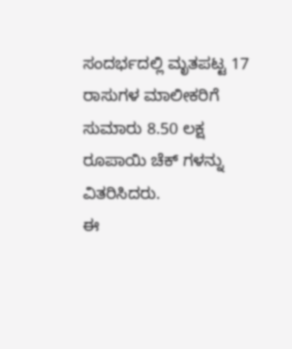ಸಂದರ್ಭದಲ್ಲಿ ಮೃತಪಟ್ಟ 17 ರಾಸುಗಳ ಮಾಲೀಕರಿಗೆ ಸುಮಾರು 8.50 ಲಕ್ಷ ರೂಪಾಯಿ ಚೆಕ್ ಗಳನ್ನು ವಿತರಿಸಿದರು.
ಈ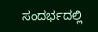ಸಂದರ್ಭದಲ್ಲಿ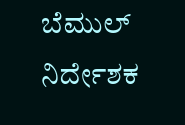ಬೆಮುಲ್ ನಿರ್ದೇಶಕ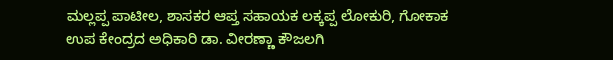ಮಲ್ಲಪ್ಪ ಪಾಟೀಲ, ಶಾಸಕರ ಆಪ್ತ ಸಹಾಯಕ ಲಕ್ಕಪ್ಪ ಲೋಕುರಿ, ಗೋಕಾಕ ಉಪ ಕೇಂದ್ರದ ಅಧಿಕಾರಿ ಡಾ. ವೀರಣ್ಣಾ ಕೌಜಲಗಿ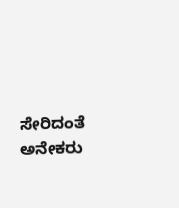ಸೇರಿದಂತೆ ಅನೇಕರು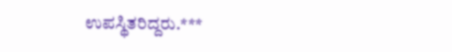ಉಪಸ್ಥಿತರಿದ್ದರು.***